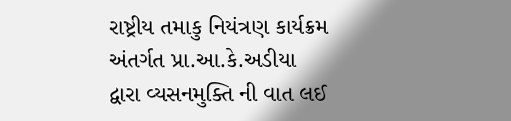રાષ્ટ્રીય તમાકુ નિયંત્રણ કાર્યક્રમ અંતર્ગત પ્રા.આ.કે.અડીયા દ્વારા વ્યસનમુક્તિ ની વાત લઈ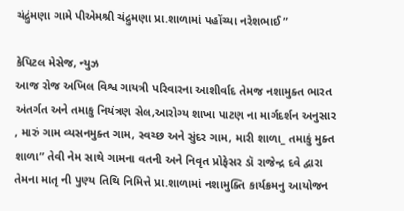ચંદ્રુંમણા ગામે પીએમશ્રી ચંદ્રુમણા પ્રા.શાળામાં પહોંચ્યા નરેશભાઈ ”

કેપિટલ મેસેજ, ન્યુઝ
આજ રોજ અખિલ વિશ્વ ગાયત્રી પરિવારના આશીર્વાદ તેમજ નશામુક્ત ભારત અંતર્ગત અને તમાકુ નિયંત્રણ સેલ,આરોગ્ય શાખા પાટણ ના માર્ગદર્શન અનુસાર , મારું ગામ વ્યસનમુક્ત ગામ, સ્વચ્છ અને સુંદર ગામ, મારી શાળા_ તમાકું મુક્ત શાળા” તેવી નેમ સાથે ગામના વતની અને નિવૃત પ્રોફેસર ડૉ રાજેન્દ્ર દવે દ્વારા તેમના માતૃ ની પુણ્ય તિથિ નિમિત્તે પ્રા.શાળામાં નશામુક્તિ કાર્યક્રમનુ આયોજન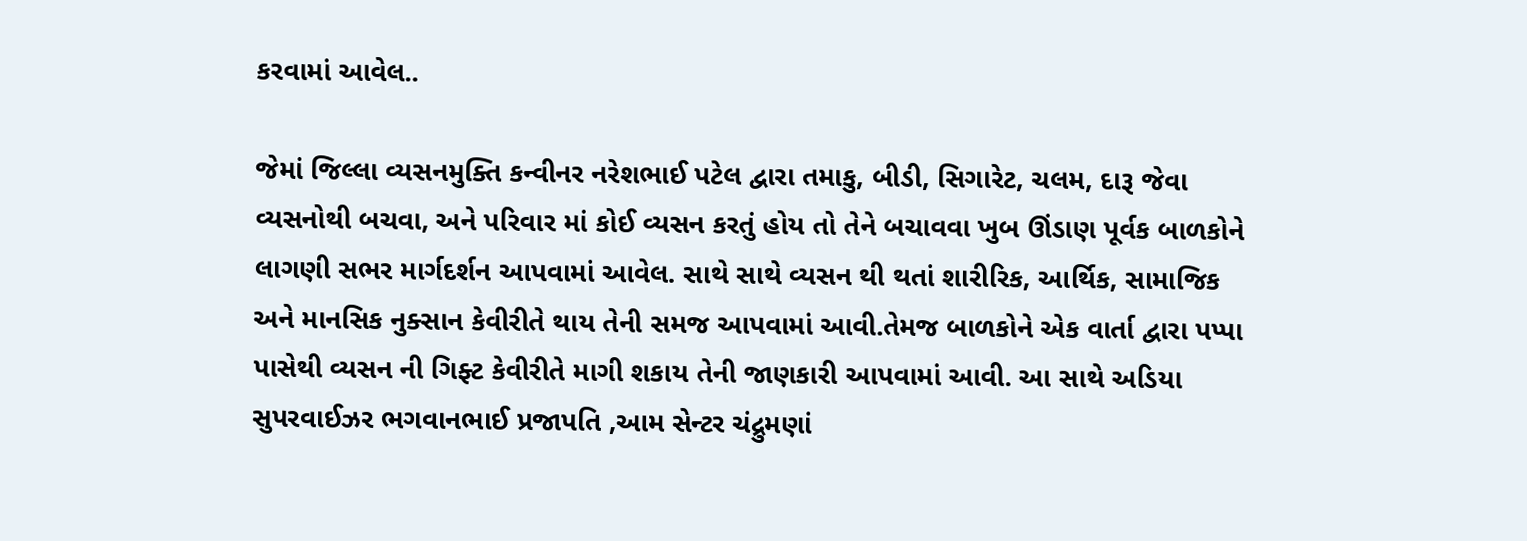કરવામાં આવેલ..

જેમાં જિલ્લા વ્યસનમુક્તિ કન્વીનર નરેશભાઈ પટેલ દ્વારા તમાકુ, બીડી, સિગારેટ, ચલમ, દારૂ જેવા વ્યસનોથી બચવા, અને પરિવાર માં કોઈ વ્યસન કરતું હોય તો તેને બચાવવા ખુબ ઊંડાણ પૂર્વક બાળકોને લાગણી સભર માર્ગદર્શન આપવામાં આવેલ. સાથે સાથે વ્યસન થી થતાં શારીરિક, આર્થિક, સામાજિક અને માનસિક નુક્સાન કેવીરીતે થાય તેની સમજ આપવામાં આવી.તેમજ બાળકોને એક વાર્તા દ્વારા પપ્પા પાસેથી વ્યસન ની ગિફ્ટ કેવીરીતે માગી શકાય તેની જાણકારી આપવામાં આવી. આ સાથે અડિયા સુપરવાઈઝર ભગવાનભાઈ પ્રજાપતિ ,આમ સેન્ટર ચંદ્રુમણાં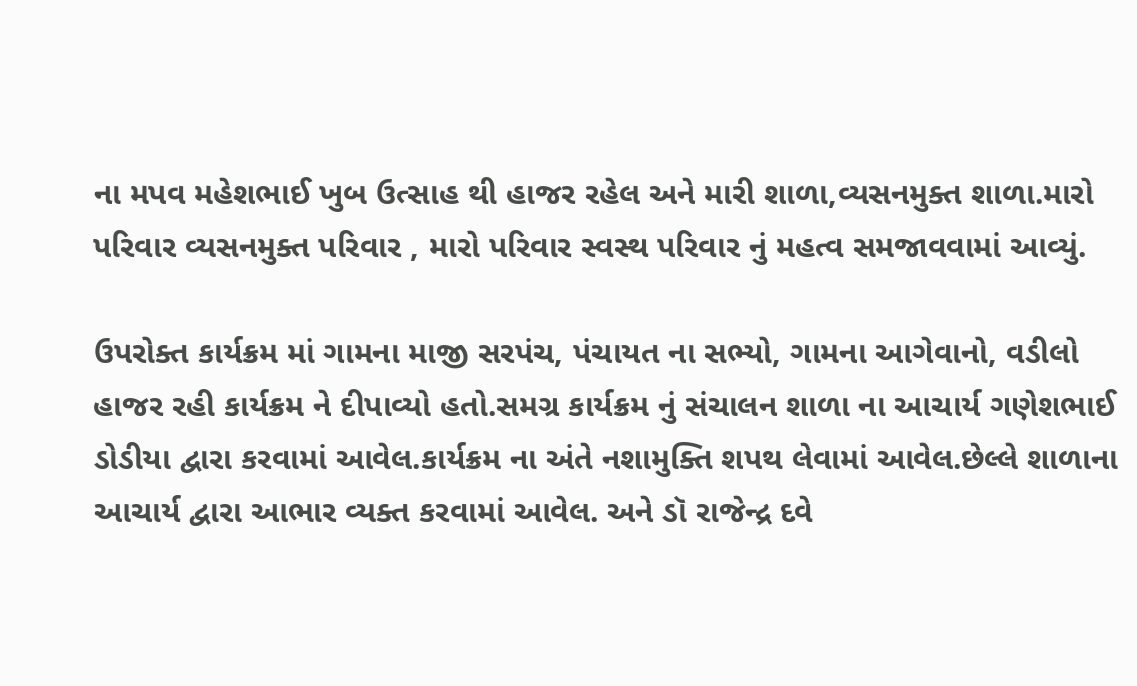ના મપવ મહેશભાઈ ખુબ ઉત્સાહ થી હાજર રહેલ અને મારી શાળા,વ્યસનમુક્ત શાળા.મારો પરિવાર વ્યસનમુક્ત પરિવાર , મારો પરિવાર સ્વસ્થ પરિવાર નું મહત્વ સમજાવવામાં આવ્યું.

ઉપરોક્ત કાર્યક્રમ માં ગામના માજી સરપંચ, પંચાયત ના સભ્યો, ગામના આગેવાનો, વડીલો હાજર રહી કાર્યક્રમ ને દીપાવ્યો હતો.સમગ્ર કાર્યક્રમ નું સંચાલન શાળા ના આચાર્ય ગણેશભાઈ ડોડીયા દ્વારા કરવામાં આવેલ.કાર્યક્રમ ના અંતે નશામુક્તિ શપથ લેવામાં આવેલ.છેલ્લે શાળાના આચાર્ય દ્વારા આભાર વ્યક્ત કરવામાં આવેલ. અને ડૉ રાજેન્દ્ર દવે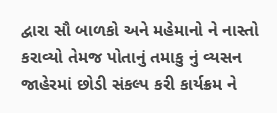દ્વારા સૌ બાળકો અને મહેમાનો ને નાસ્તો કરાવ્યો તેમજ પોતાનું તમાકુ નું વ્યસન જાહેરમાં છોડી સંકલ્પ કરી કાર્યક્રમ ને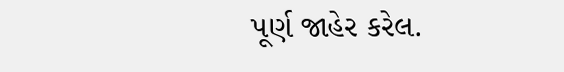પૂર્ણ જાહેર કરેલ.